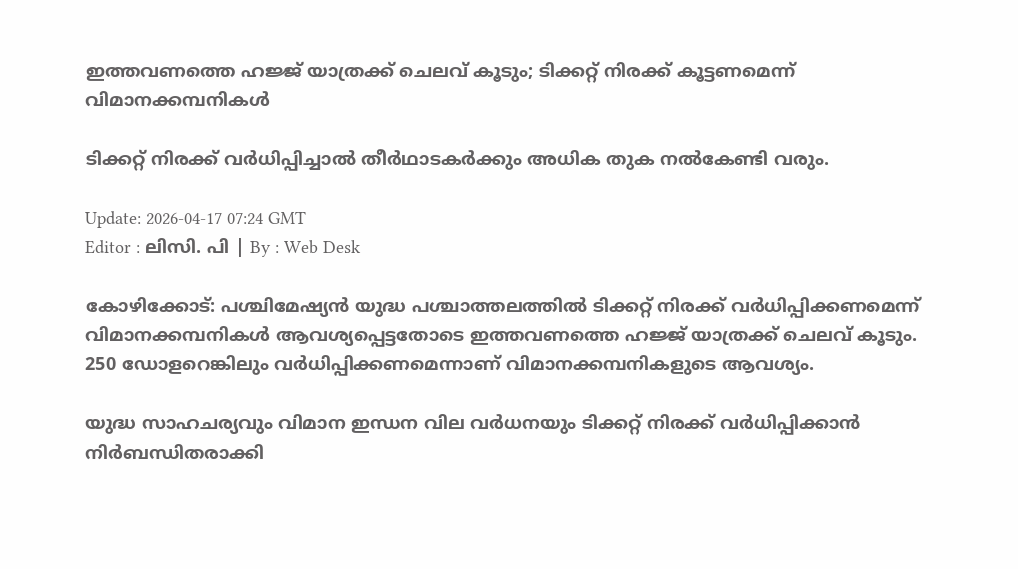ഇത്തവണത്തെ ഹജ്ജ് യാത്രക്ക് ചെലവ് കൂടും; ടിക്കറ്റ് നിരക്ക് കൂട്ടണമെന്ന് വിമാനക്കമ്പനികൾ

ടിക്കറ്റ് നിരക്ക് വർധിപ്പിച്ചാല്‍ തീർഥാടകർക്കും അധിക തുക നല്‍കേണ്ടി വരും.

Update: 2026-04-17 07:24 GMT
Editor : ലിസി. പി | By : Web Desk

കോഴിക്കോട്: പശ്ചിമേഷ്യന്‍ യുദ്ധ പശ്ചാത്തലത്തില്‍ ടിക്കറ്റ് നിരക്ക് വർധിപ്പിക്കണമെന്ന് വിമാനക്കമ്പനികള്‍ ആവശ്യപ്പെട്ടതോടെ ഇത്തവണത്തെ ഹജ്ജ് യാത്രക്ക് ചെലവ് കൂടും. 250 ഡോളറെങ്കിലും വർധിപ്പിക്കണമെന്നാണ് വിമാനക്കമ്പനികളുടെ ആവശ്യം.

യുദ്ധ സാഹചര്യവും വിമാന ഇന്ധന വില വർധനയും ടിക്കറ്റ് നിരക്ക് വർധിപ്പിക്കാന്‍ നിർബന്ധിതരാക്കി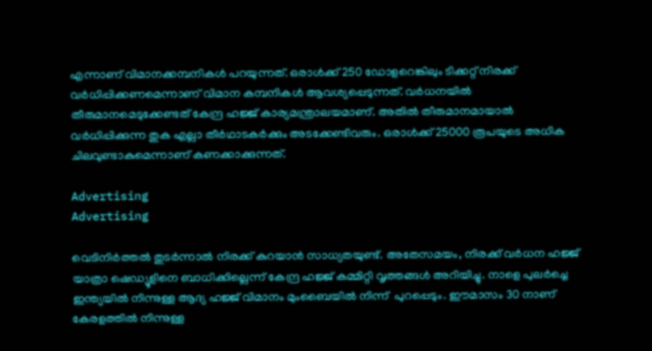എന്നാണ് വിമാനക്കമ്പനികള്‍ പറയുന്നത്. ഒരാള്‍ക്ക് 250 ഡോളറെങ്കിലും ടിക്കറ്റ് നിരക്ക് വർധിപ്പിക്കണമെന്നാണ് വിമാന കമ്പനികള്‍ ആവശ്യപ്പെടുന്നത്. വർധനയില്‍ തീരുമാനമെടുക്കേണ്ടത് കേന്ദ്ര ഹജ്ജ് കാര്യമന്ത്രാലയമാണ്. അതില്‍ തീരുമാനമായാല്‍ വർധിപ്പിക്കുന്ന തുക എല്ലാ തീർഥാടകർക്കും അടക്കേണ്ടിവരും. ഒരാള്‍ക്ക് 25000 രൂപയുടെ അധിക ചിലവുണ്ടാകുമെന്നാണ് കണക്കാക്കുന്നത്.

Advertising
Advertising

വെടിനിർത്തല്‍ തുടർന്നാല്‍ നിരക്ക് കുറയാന്‍ സാധ്യതയുണ്ട്. അതേസമയം, നിരക്ക് വർധന ഹജ്ജ് യാത്രാ ഷെഡ്യൂളിനെ ബാധിക്കില്ലെന്ന് കേന്ദ്ര ഹജ്ജ് കമ്മിറ്റി വൃത്തങ്ങള്‍ അറിയിച്ചു. നാളെ പുലർച്ചെ ഇന്ത്യയില്‍ നിന്നുള്ള ആദ്യ ഹജ്ജ് വിമാനം മുംബൈയില്‍ നിന്ന്  പുറപ്പെടും. ഈമാസം 30 നാണ് കേരളത്തില്‍ നിന്നുള്ള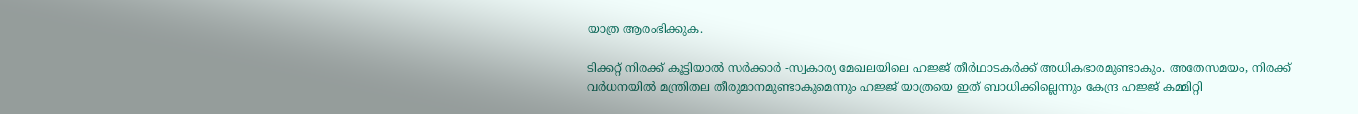യാത്ര ആരംഭിക്കുക.

ടിക്കറ്റ് നിരക്ക് കൂട്ടിയാല്‍ സർക്കാർ -സ്വകാര്യ മേഖലയിലെ ഹജ്ജ് തീർഥാടകർക്ക് അധികഭാരമുണ്ടാകും. അതേസമയം, നിരക്ക് വർധനയില്‍ മന്ത്രിതല തീരുമാനമുണ്ടാകുമെന്നും ഹജ്ജ് യാത്രയെ ഇത് ബാധിക്കില്ലെന്നും കേന്ദ്ര ഹജ്ജ് കമ്മിറ്റി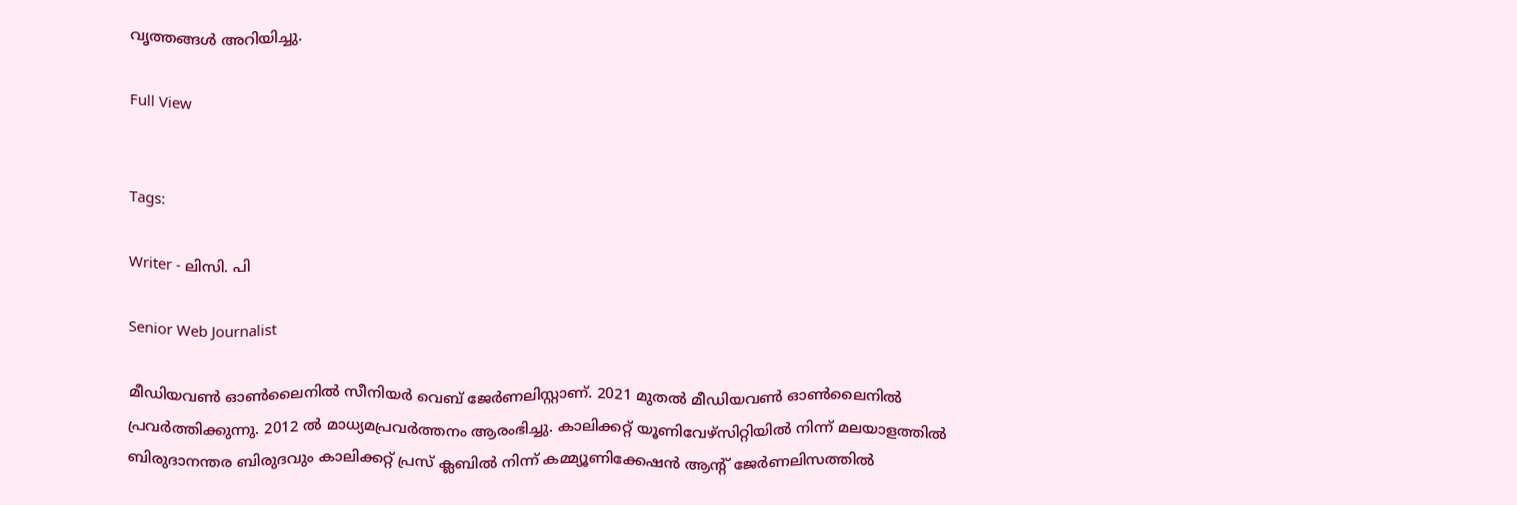വൃത്തങ്ങള്‍ അറിയിച്ചു.

Full View


Tags:

Writer - ലിസി. പി

Senior Web Journalist

മീഡിയവൺ ഓൺലൈനിൽ സീനിയർ വെബ് ജേർണലിസ്റ്റാണ്. 2021 മുതൽ മീഡിയവൺ ഓൺലൈനിൽ പ്രവർത്തിക്കുന്നു. 2012 ല്‍ മാധ്യമപ്രവര്‍ത്തനം ആരംഭിച്ചു. കാലിക്കറ്റ് യൂണിവേഴ്‌സിറ്റിയിൽ നിന്ന് മലയാളത്തിൽ ബിരുദാനന്തര ബിരുദവും കാലിക്കറ്റ് പ്രസ് ക്ലബിൽ നിന്ന് കമ്മ്യൂണിക്കേഷൻ ആന്റ് ജേർണലിസത്തിൽ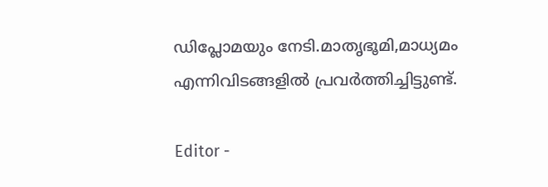ഡിപ്ലോമയും നേടി.മാതൃഭൂമി,മാധ്യമം എന്നിവിടങ്ങളിൽ പ്രവർത്തിച്ചിട്ടുണ്ട്.

Editor -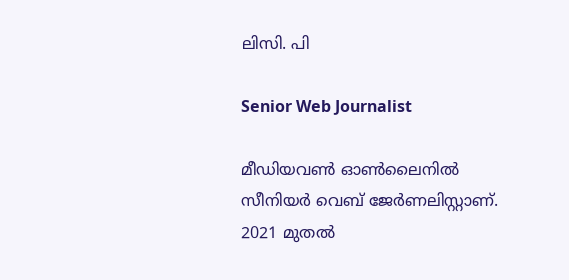ലിസി. പി

Senior Web Journalist

മീഡിയവൺ ഓൺലൈനിൽ സീനിയർ വെബ് ജേർണലിസ്റ്റാണ്. 2021 മുതൽ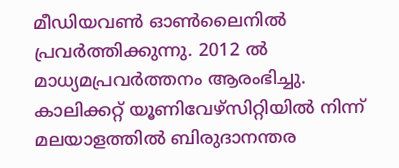മീഡിയവൺ ഓൺലൈനിൽ പ്രവർത്തിക്കുന്നു. 2012 ല്‍ മാധ്യമപ്രവര്‍ത്തനം ആരംഭിച്ചു. കാലിക്കറ്റ് യൂണിവേഴ്‌സിറ്റിയിൽ നിന്ന് മലയാളത്തിൽ ബിരുദാനന്തര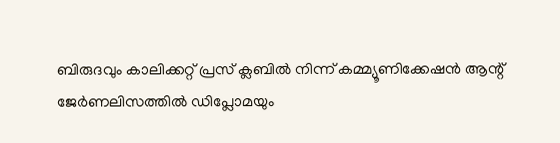ബിരുദവും കാലിക്കറ്റ് പ്രസ് ക്ലബിൽ നിന്ന് കമ്മ്യൂണിക്കേഷൻ ആന്റ് ജേർണലിസത്തിൽ ഡിപ്ലോമയും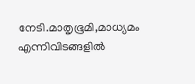നേടി.മാതൃഭൂമി,മാധ്യമം എന്നിവിടങ്ങളിൽ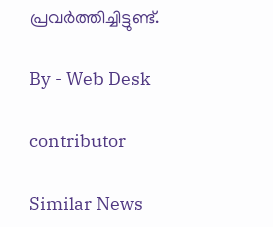പ്രവർത്തിച്ചിട്ടുണ്ട്.

By - Web Desk

contributor

Similar News